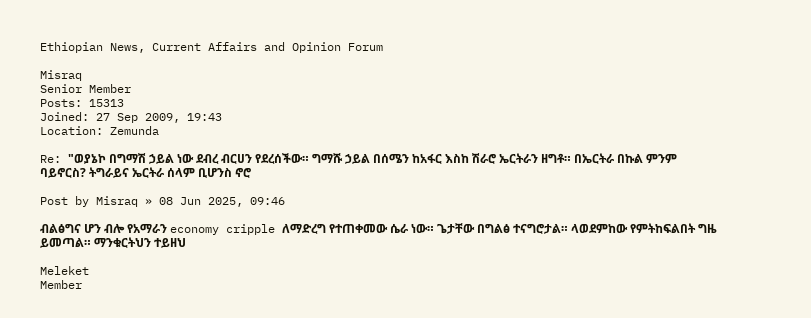Ethiopian News, Current Affairs and Opinion Forum

Misraq
Senior Member
Posts: 15313
Joined: 27 Sep 2009, 19:43
Location: Zemunda

Re: "ወያኔኮ በግማሽ ኃይል ነው ደብረ ብርሀን የደረሰችው። ግማሹ ኃይል በሰሜን ከአፋር እስከ ሽራሮ ኤርትራን ዘግቶ። በኤርትራ በኩል ምንም ባይኖርስ? ትግራይና ኤርትራ ሰላም ቢሆንስ ኖሮ

Post by Misraq » 08 Jun 2025, 09:46

ብልፅግና ሆን ብሎ የአማራን economy cripple ለማድረግ የተጠቀመው ሴራ ነው። ጌታቸው በግልፅ ተናግሮታል። ላወደምከው የምትከፍልበት ግዜ ይመጣል። ማንቁርትህን ተይዘህ

Meleket
Member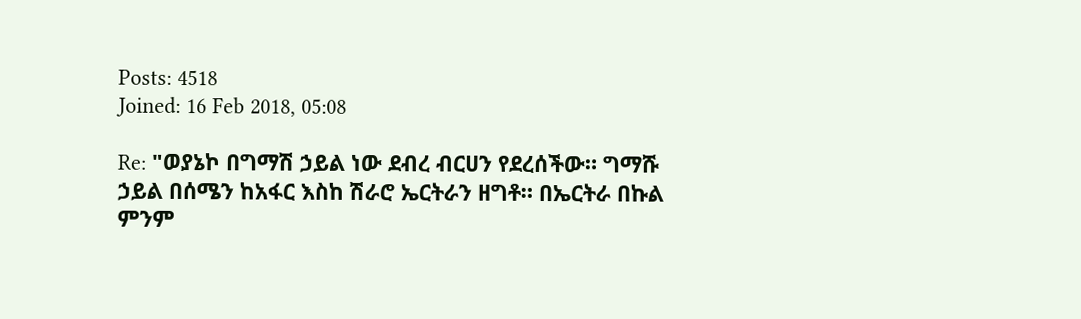Posts: 4518
Joined: 16 Feb 2018, 05:08

Re: "ወያኔኮ በግማሽ ኃይል ነው ደብረ ብርሀን የደረሰችው። ግማሹ ኃይል በሰሜን ከአፋር እስከ ሽራሮ ኤርትራን ዘግቶ። በኤርትራ በኩል ምንም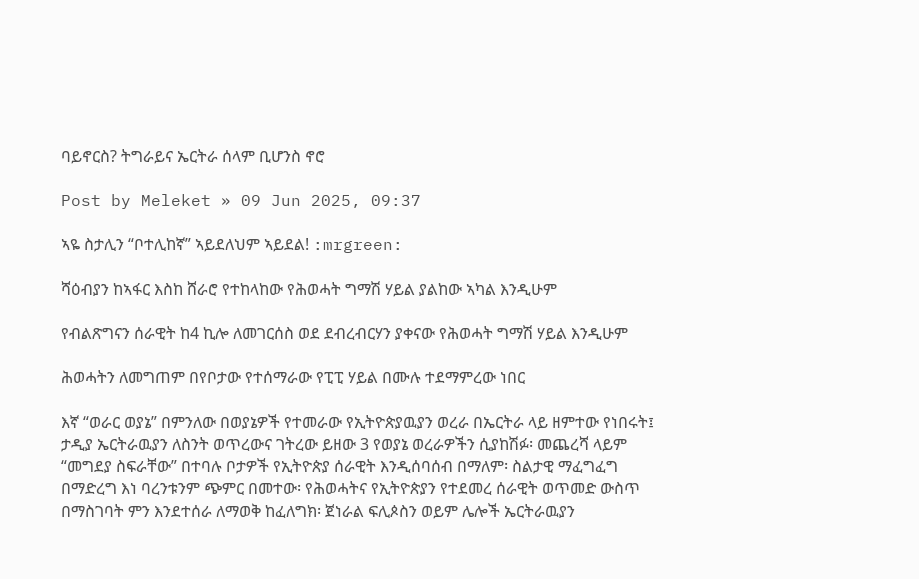ባይኖርስ? ትግራይና ኤርትራ ሰላም ቢሆንስ ኖሮ

Post by Meleket » 09 Jun 2025, 09:37

ኣዬ ስታሊን “ቦተሊከኛ” ኣይደለህም ኣይደል! :mrgreen:

ሻዕብያን ከኣፋር እስከ ሸራሮ የተከላከው የሕወሓት ግማሽ ሃይል ያልከው ኣካል እንዲሁም

የብልጽግናን ሰራዊት ከ4 ኪሎ ለመገርሰስ ወደ ደብረብርሃን ያቀናው የሕወሓት ግማሽ ሃይል እንዲሁም

ሕወሓትን ለመግጠም በየቦታው የተሰማራው የፒፒ ሃይል በሙሉ ተደማምረው ነበር

እኛ “ወራር ወያኔ” በምንለው በወያኔዎች የተመራው የኢትዮጵያዉያን ወረራ በኤርትራ ላይ ዘምተው የነበሩት፤ ታዲያ ኤርትራዉያን ለስንት ወጥረውና ገትረው ይዘው 3 የወያኔ ወረራዎችን ሲያከሽፉ፡ መጨረሻ ላይም “መግደያ ስፍራቸው” በተባሉ ቦታዎች የኢትዮጵያ ሰራዊት እንዲሰባሰብ በማለም፡ ስልታዊ ማፈግፈግ በማድረግ እነ ባረንቱንም ጭምር በመተው፡ የሕወሓትና የኢትዮጵያን የተደመረ ሰራዊት ወጥመድ ውስጥ በማስገባት ምን እንደተሰራ ለማወቅ ከፈለግክ፡ ጀነራል ፍሊጶስን ወይም ሌሎች ኤርትራዉያን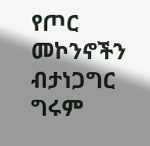የጦር መኮንኖችን ብታነጋግር ግሩም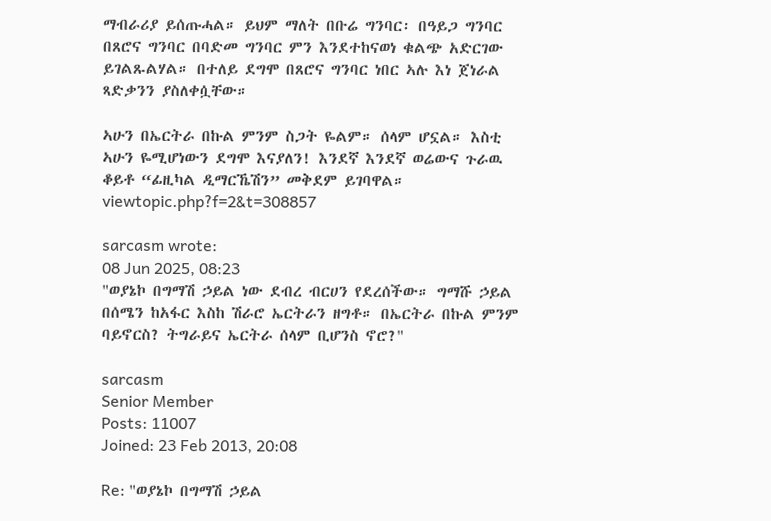ማብራሪያ ይሰጡሓል። ይህም ማለት በቡሬ ግንባር፡ በዓይጋ ግንባር በጸሮና ግንባር በባድመ ግንባር ምን እንደተከናወነ ቁልጭ አድርገው ይገልጹልሃል። በተለይ ደግሞ በጸሮና ግንባር ነበር ኣሉ እነ ጀነራል ጻድቃንን ያስለቀሷቸው።

ኣሁን በኤርትራ በኩል ምንም ስጋት ዬልም። ሰላም ሆኗል። እስቲ ኣሁን ዬሚሆነውን ደግሞ እናያለን! እንደኛ እንደኛ ወሬውና ጉራዉ ቆይቶ “ፊዚካል ዲማርኼሽን” መቅደም ይገባዋል። viewtopic.php?f=2&t=308857

sarcasm wrote:
08 Jun 2025, 08:23
"ወያኔኮ በግማሽ ኃይል ነው ደብረ ብርሀን የደረሰችው። ግማሹ ኃይል በሰሜን ከአፋር እስከ ሽራሮ ኤርትራን ዘግቶ። በኤርትራ በኩል ምንም ባይኖርስ? ትግራይና ኤርትራ ሰላም ቢሆንስ ኖሮ?"

sarcasm
Senior Member
Posts: 11007
Joined: 23 Feb 2013, 20:08

Re: "ወያኔኮ በግማሽ ኃይል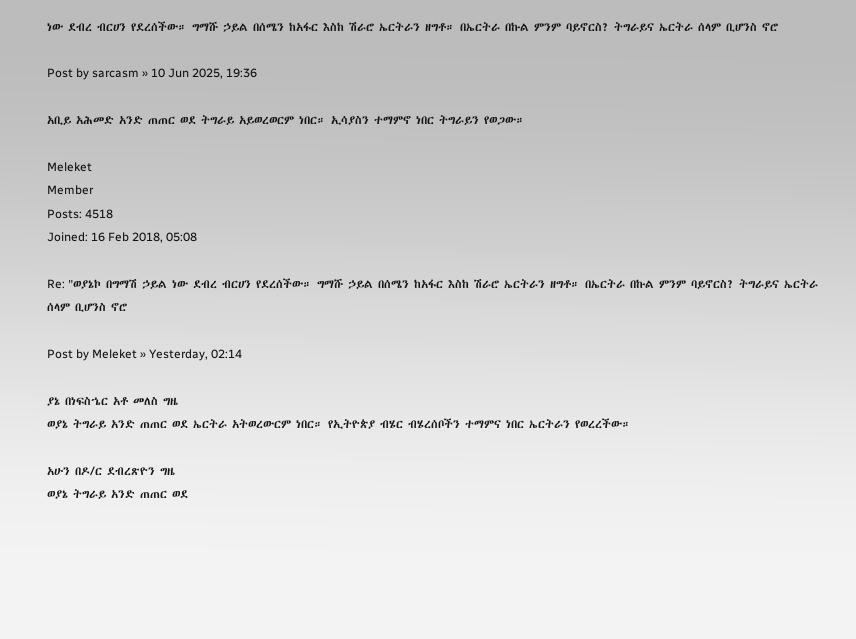ነው ደብረ ብርሀን የደረሰችው። ግማሹ ኃይል በሰሜን ከአፋር እስከ ሽራሮ ኤርትራን ዘግቶ። በኤርትራ በኩል ምንም ባይኖርስ? ትግራይና ኤርትራ ሰላም ቢሆንስ ኖሮ

Post by sarcasm » 10 Jun 2025, 19:36

አቢይ አሕመድ አንድ ጠጠር ወደ ትግራይ አይወረወርም ነበር። ኢሳያስን ተማምኖ ነበር ትግራይን የወጋው።

Meleket
Member
Posts: 4518
Joined: 16 Feb 2018, 05:08

Re: "ወያኔኮ በግማሽ ኃይል ነው ደብረ ብርሀን የደረሰችው። ግማሹ ኃይል በሰሜን ከአፋር እስከ ሽራሮ ኤርትራን ዘግቶ። በኤርትራ በኩል ምንም ባይኖርስ? ትግራይና ኤርትራ ሰላም ቢሆንስ ኖሮ

Post by Meleket » Yesterday, 02:14

ያኔ በነፍስኄር አቶ መለስ ግዜ
ወያኔ ትግራይ አንድ ጠጠር ወደ ኤርትራ አትወረውርም ነበር። የኢትዮጵያ ብሄር ብሄረሰቦችን ተማምና ነበር ኤርትራን የወረረችው።

አሁን በዶ/ር ደብረጽዮን ግዜ
ወያኔ ትግራይ አንድ ጠጠር ወደ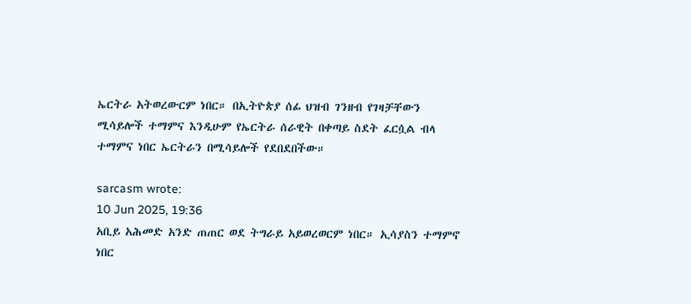ኤርትራ አትወረውርም ነበር። በኢትዮጵያ ሰፊ ህዝብ ገንዘብ የገዛቻቸውን ሚሳይሎች ተማምና እንዲሁም የኤርትራ ሰራዊት በቀጣይ ስደት ፈርሷል ብላ ተማምና ነበር ኤርትራን በሚሳይሎች የደበደበችው።

sarcasm wrote:
10 Jun 2025, 19:36
አቢይ አሕመድ አንድ ጠጠር ወደ ትግራይ አይወረወርም ነበር። ኢሳያስን ተማምኖ ነበር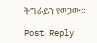ትግራይን የወጋው።

Post Reply